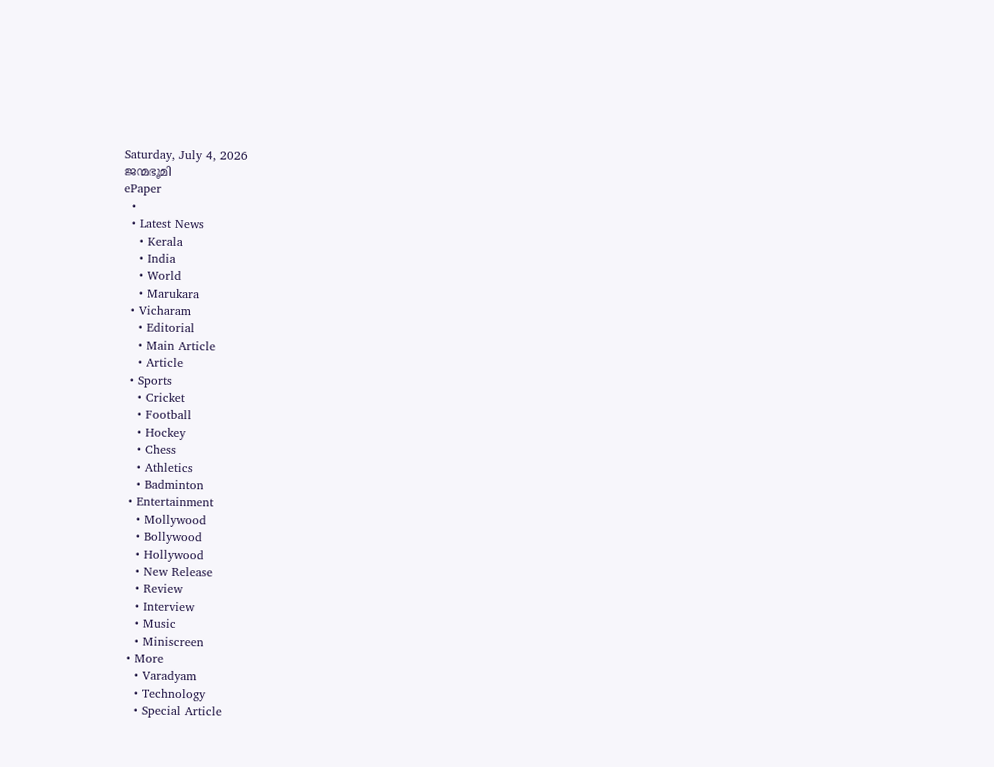Saturday, July 4, 2026
ജന്മഭൂമി
ePaper
  •
  • Latest News
    • Kerala
    • India
    • World
    • Marukara
  • Vicharam
    • Editorial
    • Main Article
    • Article
  • Sports
    • Cricket
    • Football
    • Hockey
    • Chess
    • Athletics
    • Badminton
  • Entertainment
    • Mollywood
    • Bollywood
    • Hollywood
    • New Release
    • Review
    • Interview
    • Music
    • Miniscreen
  • More
    • Varadyam
    • Technology
    • Special Article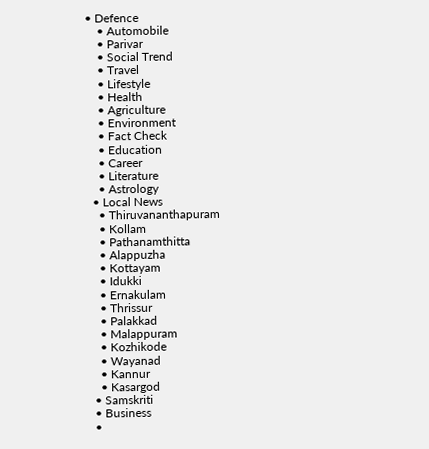• Defence
    • Automobile
    • Parivar
    • Social Trend
    • Travel
    • Lifestyle
    • Health
    • Agriculture
    • Environment
    • Fact Check
    • Education
    • Career
    • Literature
    • Astrology
  • Local News
    • Thiruvananthapuram
    • Kollam
    • Pathanamthitta
    • Alappuzha
    • Kottayam
    • Idukki
    • Ernakulam
    • Thrissur
    • Palakkad
    • Malappuram
    • Kozhikode
    • Wayanad
    • Kannur
    • Kasargod
  • Samskriti
  • Business
  •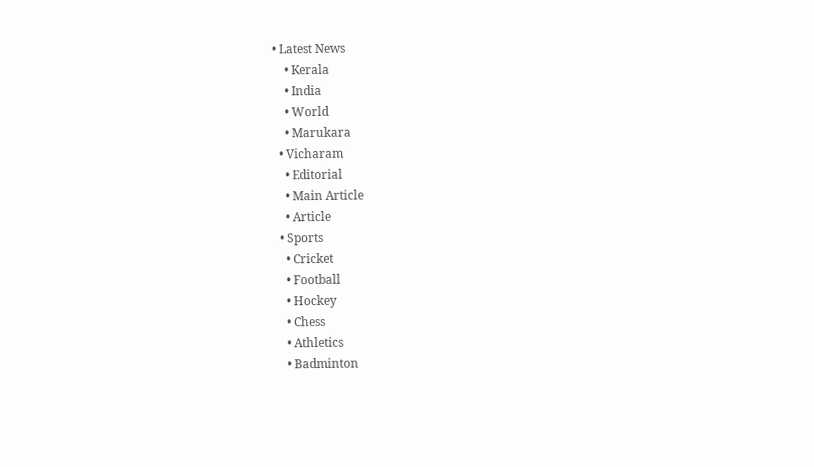• Latest News
    • Kerala
    • India
    • World
    • Marukara
  • Vicharam
    • Editorial
    • Main Article
    • Article
  • Sports
    • Cricket
    • Football
    • Hockey
    • Chess
    • Athletics
    • Badminton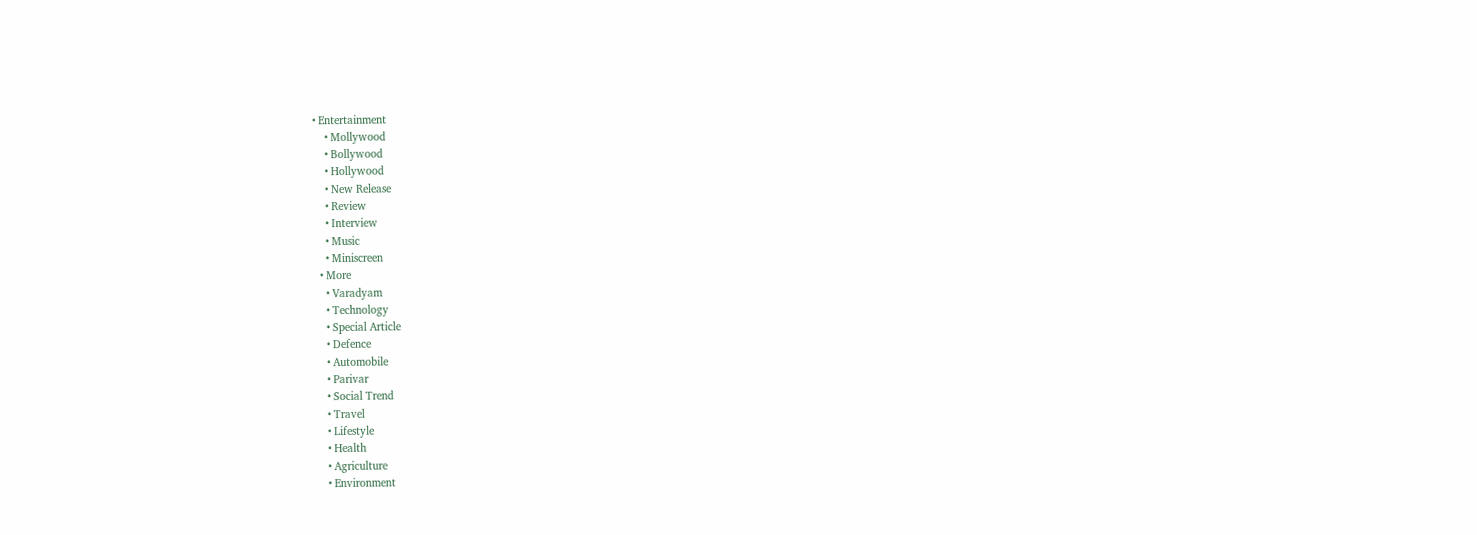• Entertainment
    • Mollywood
    • Bollywood
    • Hollywood
    • New Release
    • Review
    • Interview
    • Music
    • Miniscreen
  • More
    • Varadyam
    • Technology
    • Special Article
    • Defence
    • Automobile
    • Parivar
    • Social Trend
    • Travel
    • Lifestyle
    • Health
    • Agriculture
    • Environment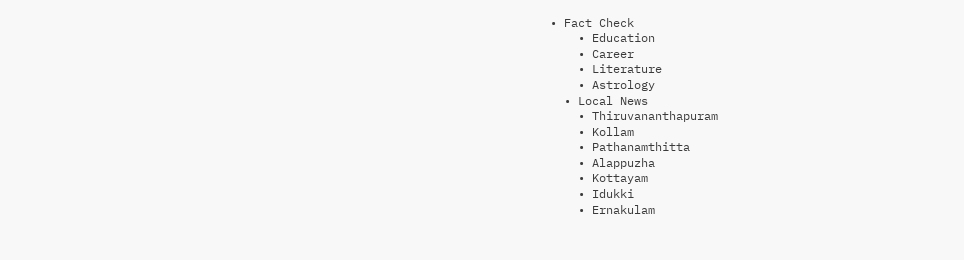• Fact Check
    • Education
    • Career
    • Literature
    • Astrology
  • Local News
    • Thiruvananthapuram
    • Kollam
    • Pathanamthitta
    • Alappuzha
    • Kottayam
    • Idukki
    • Ernakulam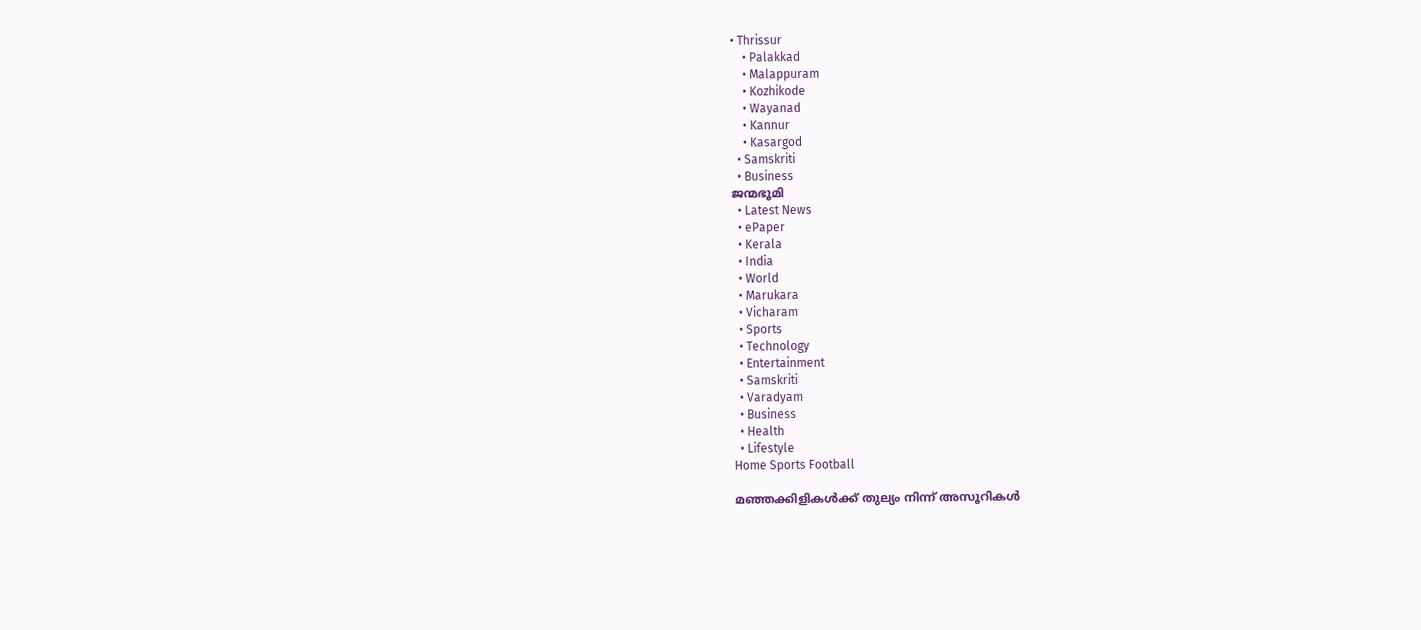• Thrissur
    • Palakkad
    • Malappuram
    • Kozhikode
    • Wayanad
    • Kannur
    • Kasargod
  • Samskriti
  • Business
ജന്മഭൂമി
  • Latest News
  • ePaper
  • Kerala
  • India
  • World
  • Marukara
  • Vicharam
  • Sports
  • Technology
  • Entertainment
  • Samskriti
  • Varadyam
  • Business
  • Health
  • Lifestyle
Home Sports Football

മഞ്ഞക്കിളികള്‍ക്ക്‌ തുല്യം നിന്ന്‌ അസൂറികള്‍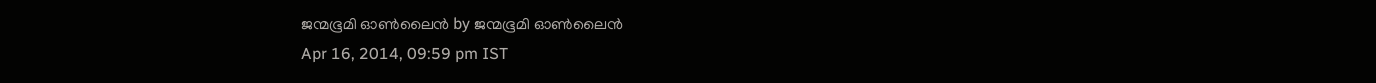ജന്മഭൂമി ഓണ്‍ലൈന്‍ by ജന്മഭൂമി ഓണ്‍ലൈന്‍
Apr 16, 2014, 09:59 pm IST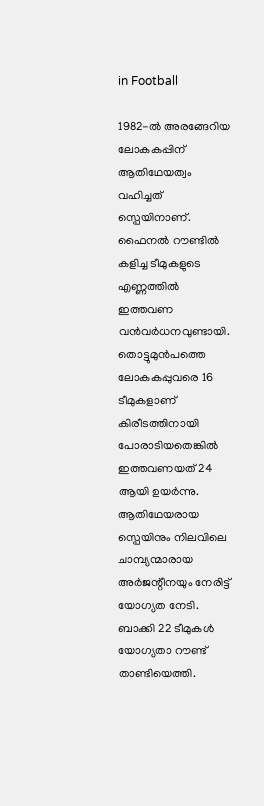in Football

1982-ല്‍ അരങ്ങേറിയ ലോകകപ്പിന്‌ ആതിഥേയത്വം വഹിച്ചത്‌ സ്പെയിനാണ്‌. ഫൈനല്‍ റൗണ്ടില്‍ കളിച്ച ടീമുകളുടെ എണ്ണത്തില്‍ ഇത്തവണ വന്‍വര്‍ധനവുണ്ടായി. തൊട്ടുമുന്‍പത്തെ ലോകകപ്പുവരെ 16 ടീമുകളാണ്‌ കിരീടത്തിനായി പോരാടിയതെങ്കില്‍ ഇത്തവണയത്‌ 24 ആയി ഉയര്‍ന്നു. ആതിഥേയരായ സ്പെയിനും നിലവിലെ ചാമ്പ്യന്മാരായ അര്‍ജന്റീനയും നേരിട്ട്‌ യോഗ്യത നേടി. ബാക്കി 22 ടീമുകള്‍ യോഗ്യതാ റൗണ്ട്‌ താണ്ടിയെത്തി.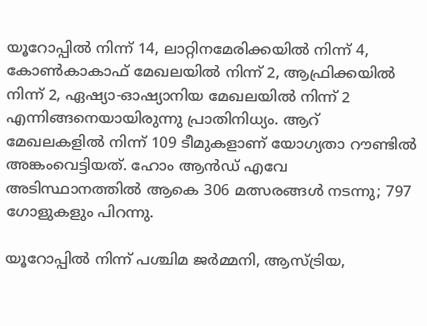യൂറോപ്പില്‍ നിന്ന്‌ 14, ലാറ്റിനമേരിക്കയില്‍ നിന്ന്‌ 4, കോണ്‍കാകാഫ്‌ മേഖലയില്‍ നിന്ന്‌ 2, ആഫ്രിക്കയില്‍ നിന്ന്‌ 2, ഏഷ്യാ-ഓഷ്യാനിയ മേഖലയില്‍ നിന്ന്‌ 2 എന്നിങ്ങനെയായിരുന്നു പ്രാതിനിധ്യം. ആറ്‌ മേഖലകളില്‍ നിന്ന്‌ 109 ടീമുകളാണ്‌ യോഗ്യതാ റൗണ്ടില്‍ അങ്കംവെട്ടിയത്‌. ഹോം ആന്‍ഡ്‌ എവേ അടിസ്ഥാനത്തില്‍ ആകെ 306 മത്സരങ്ങള്‍ നടന്നു; 797 ഗോളുകളും പിറന്നു.

യൂറോപ്പില്‍ നിന്ന്‌ പശ്ചിമ ജര്‍മ്മനി, ആസ്ട്രിയ,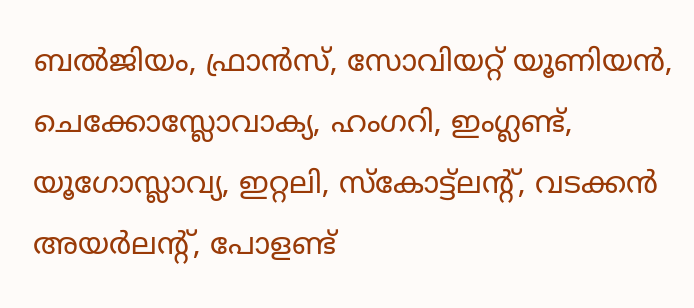ബല്‍ജിയം, ഫ്രാന്‍സ്‌, സോവിയറ്റ്‌ യൂണിയന്‍, ചെക്കോസ്ലോവാക്യ, ഹംഗറി, ഇംഗ്ലണ്ട്‌, യൂഗോസ്ലാവ്യ, ഇറ്റലി, സ്കോട്ട്ലന്റ്‌, വടക്കന്‍ അയര്‍ലന്റ്‌, പോളണ്ട്‌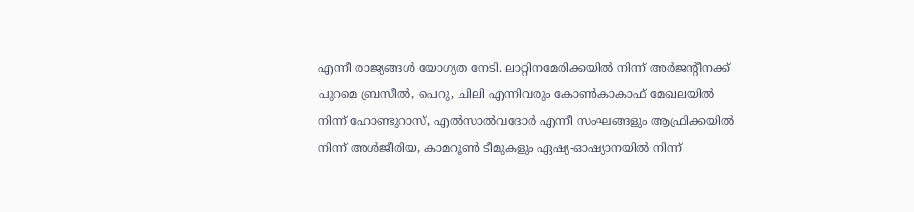എന്നീ രാജ്യങ്ങള്‍ യോഗ്യത നേടി. ലാറ്റിനമേരിക്കയില്‍ നിന്ന്‌ അര്‍ജന്റീനക്ക്‌ പുറമെ ബ്രസീല്‍, പെറു, ചിലി എന്നിവരും കോണ്‍കാകാഫ്‌ മേഖലയില്‍ നിന്ന്‌ ഹോണ്ടുറാസ്‌, എല്‍സാല്‍വദോര്‍ എന്നീ സംഘങ്ങളും ആഫ്രിക്കയില്‍ നിന്ന്‌ അള്‍ജീരിയ, കാമറൂണ്‍ ടീമുകളും ഏഷ്യ-ഓഷ്യാനയില്‍ നിന്ന്‌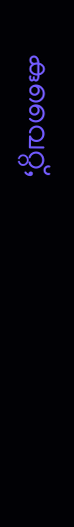കുവൈറ്റ്‌,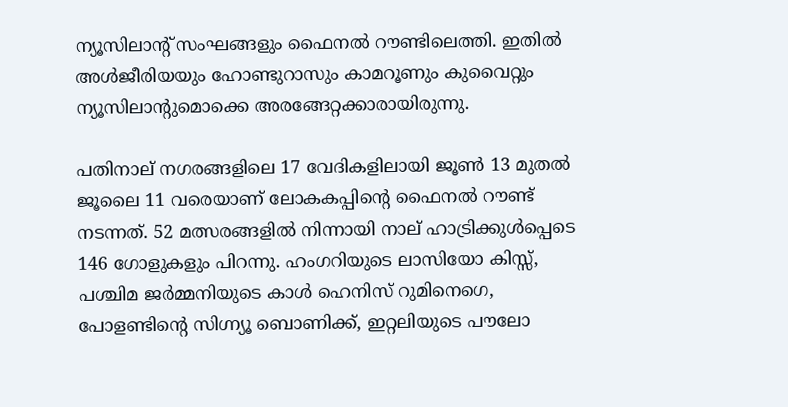ന്യൂസിലാന്റ്‌ സംഘങ്ങളും ഫൈനല്‍ റൗണ്ടിലെത്തി. ഇതില്‍ അള്‍ജീരിയയും ഹോണ്ടുറാസും കാമറൂണും കുവൈറ്റും ന്യൂസിലാന്റുമൊക്കെ അരങ്ങേറ്റക്കാരായിരുന്നു.

പതിനാല്‌ നഗരങ്ങളിലെ 17 വേദികളിലായി ജൂണ്‍ 13 മുതല്‍ ജൂലൈ 11 വരെയാണ്‌ ലോകകപ്പിന്റെ ഫൈനല്‍ റൗണ്ട്‌ നടന്നത്‌. 52 മത്സരങ്ങളില്‍ നിന്നായി നാല്‌ ഹാട്രിക്കുള്‍പ്പെടെ 146 ഗോളുകളും പിറന്നു. ഹംഗറിയുടെ ലാസിയോ കിസ്സ്‌, പശ്ചിമ ജര്‍മ്മനിയുടെ കാള്‍ ഹെനിസ്‌ റുമിനെഗെ, പോളണ്ടിന്റെ സിഗ്ന്യൂ ബൊണിക്ക്‌, ഇറ്റലിയുടെ പൗലോ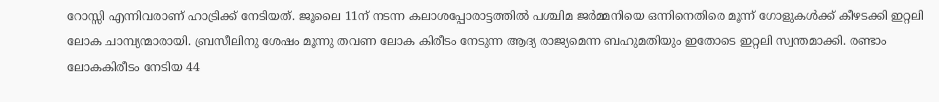റോസ്സി എന്നിവരാണ്‌ ഹാട്രിക്ക്‌ നേടിയത്‌. ജൂലൈ 11ന്‌ നടന്ന കലാശപ്പോരാട്ടത്തില്‍ പശ്ചിമ ജര്‍മ്മനിയെ ഒന്നിനെതിരെ മൂന്ന്‌ ഗോളുകള്‍ക്ക്‌ കീഴടക്കി ഇറ്റലി ലോക ചാമ്പ്യന്മാരായി. ബ്രസീലിനു ശേഷം മൂന്നു തവണ ലോക കിരീടം നേടുന്ന ആദ്യ രാജ്യമെന്ന ബഹുമതിയും ഇതോടെ ഇറ്റലി സ്വന്തമാക്കി. രണ്ടാം ലോകകിരീടം നേടിയ 44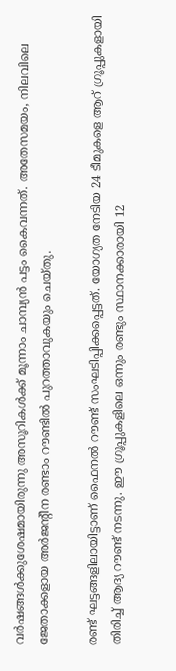വര്‍ഷങ്ങള്‍ക്കുശേഷമായിരുന്നു അസൂറികള്‍ക്ക്‌ മൂന്നാം ചാമ്പ്യന്‍ പട്ടം കൈവന്നത്‌. അതേസമയം, നിലവിലെ ജേതാക്കളായ അര്‍ജന്റീന രണ്ടാം റൗണ്ടില്‍ പുറത്താവുകയും ചെയ്തു.

രണ്ട്‌ ഘട്ടങ്ങളിലായിട്ടാണ്‌ ഫൈനല്‍ റൗണ്ട്‌ സംഘടിപ്പിക്കപ്പെട്ടത്‌. യോഗ്യത നേടിയ 24 ടീമുകളെ ആറ്‌ ഗ്രൂപ്പുകളായി തിരിച്ച്‌ ആദ്യ റൗണ്ട്‌ നടന്നു. ഈ ഗ്രൂപ്പുകളിലെ ഒന്നും രണ്ടും സ്ഥാനക്കാരായി 12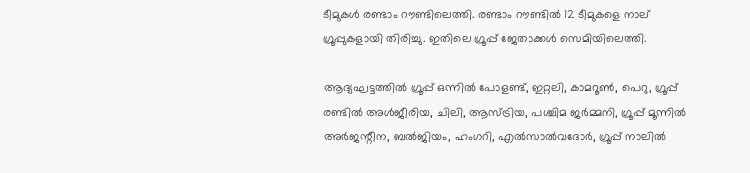ടീമുകള്‍ രണ്ടാം റൗണ്ടിലെത്തി. രണ്ടാം റൗണ്ടില്‍ 12 ടീമുകളെ നാല്‌ ഗ്രൂപ്പുകളായി തിരിച്ചു. ഇതിലെ ഗ്രൂപ്പ്‌ ജേതാക്കള്‍ സെമിയിലെത്തി.

ആദ്യഘട്ടത്തില്‍ ഗ്രൂപ്പ്‌ ഒന്നില്‍ പോളണ്ട്‌, ഇറ്റലി, കാമറൂണ്‍, പെറു, ഗ്രൂപ്പ്‌ രണ്ടില്‍ അള്‍ജീരിയ, ചിലി, ആസ്ട്രിയ, പശ്ചിമ ജര്‍മ്മനി, ഗ്രൂപ്പ്‌ മൂന്നില്‍ അര്‍ജന്റീന, ബല്‍ജിയം, ഹംഗറി, എല്‍സാല്‍വദോര്‍, ഗ്രൂപ്പ്‌ നാലില്‍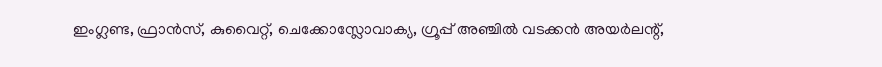ഇംഗ്ലണ്ട, ഫ്രാന്‍സ്‌, കുവൈറ്റ്‌, ചെക്കോസ്ലോവാക്യ, ഗ്രൂപ്പ്‌ അഞ്ചില്‍ വടക്കന്‍ അയര്‍ലന്റ്‌,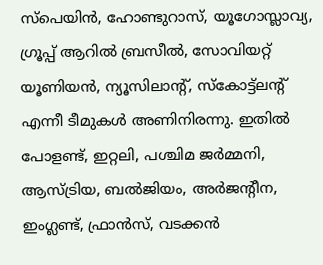സ്പെയിന്‍, ഹോണ്ടുറാസ്‌, യൂഗോസ്ലാവ്യ, ഗ്രൂപ്പ്‌ ആറില്‍ ബ്രസീല്‍, സോവിയറ്റ്‌ യൂണിയന്‍, ന്യൂസിലാന്റ്‌, സ്കോട്ട്ലന്റ്‌ എന്നീ ടീമുകള്‍ അണിനിരന്നു. ഇതില്‍ പോളണ്ട്‌, ഇറ്റലി, പശ്ചിമ ജര്‍മ്മനി, ആസ്ട്രിയ, ബല്‍ജിയം, അര്‍ജന്റീന, ഇംഗ്ലണ്ട്‌, ഫ്രാന്‍സ്‌, വടക്കന്‍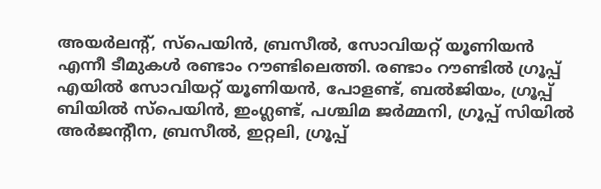അയര്‍ലന്റ്‌, സ്പെയിന്‍, ബ്രസീല്‍, സോവിയറ്റ്‌ യൂണിയന്‍ എന്നീ ടീമുകള്‍ രണ്ടാം റൗണ്ടിലെത്തി. രണ്ടാം റൗണ്ടില്‍ ഗ്രൂപ്പ്‌ എയില്‍ സോവിയറ്റ്‌ യൂണിയന്‍, പോളണ്ട്‌, ബല്‍ജിയം, ഗ്രൂപ്പ്‌ ബിയില്‍ സ്പെയിന്‍, ഇംഗ്ലണ്ട്‌, പശ്ചിമ ജര്‍മ്മനി, ഗ്രൂപ്പ്‌ സിയില്‍ അര്‍ജന്റീന, ബ്രസീല്‍, ഇറ്റലി, ഗ്രൂപ്പ്‌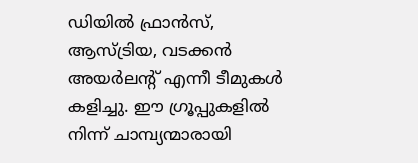ഡിയില്‍ ഫ്രാന്‍സ്‌, ആസ്ട്രിയ, വടക്കന്‍ അയര്‍ലന്റ്‌ എന്നീ ടീമുകള്‍ കളിച്ചു. ഈ ഗ്രൂപ്പുകളില്‍ നിന്ന്‌ ചാമ്പ്യന്മാരായി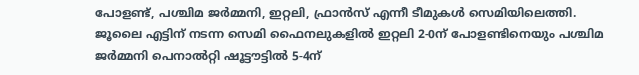പോളണ്ട്‌, പശ്ചിമ ജര്‍മ്മനി, ഇറ്റലി, ഫ്രാന്‍സ്‌ എന്നീ ടീമുകള്‍ സെമിയിലെത്തി. ജൂലൈ എട്ടിന്‌ നടന്ന സെമി ഫൈനലുകളില്‍ ഇറ്റലി 2-0ന്‌ പോളണ്ടിനെയും പശ്ചിമ ജര്‍മ്മനി പെനാല്‍റ്റി ഷൂട്ടൗട്ടില്‍ 5-4ന്‌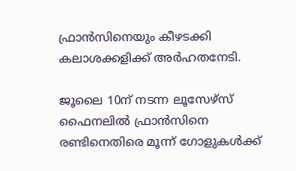ഫ്രാന്‍സിനെയും കീഴടക്കി കലാശക്കളിക്ക്‌ അര്‍ഹതനേടി.

ജൂലൈ 10ന്‌ നടന്ന ലൂസേഴ്സ്‌ ഫൈനലില്‍ ഫ്രാന്‍സിനെ രണ്ടിനെതിരെ മൂന്ന്‌ ഗോളുകള്‍ക്ക്‌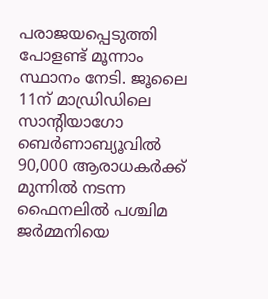പരാജയപ്പെടുത്തി പോളണ്ട്‌ മൂന്നാം സ്ഥാനം നേടി. ജൂലൈ 11ന്‌ മാഡ്രിഡിലെ സാന്റിയാഗോ ബെര്‍ണാബ്യൂവില്‍ 90,000 ആരാധകര്‍ക്ക്‌ മുന്നില്‍ നടന്ന ഫൈനലില്‍ പശ്ചിമ ജര്‍മ്മനിയെ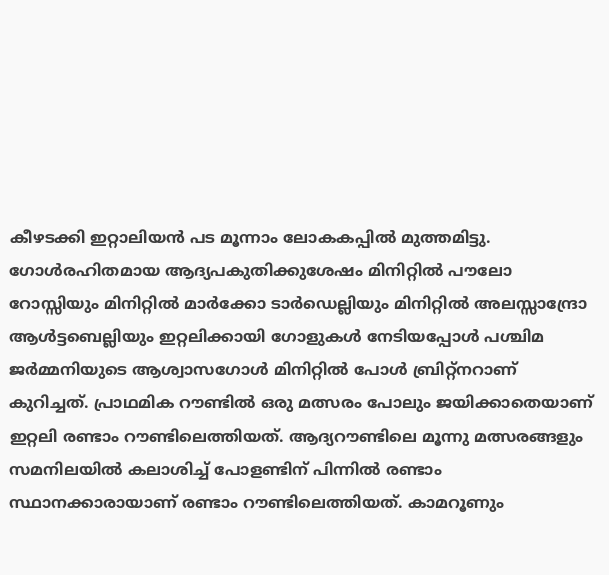കീഴടക്കി ഇറ്റാലിയന്‍ പട മൂന്നാം ലോകകപ്പില്‍ മുത്തമിട്ടു. ഗോള്‍രഹിതമായ ആദ്യപകുതിക്കുശേഷം മിനിറ്റില്‍ പൗലോ റോസ്സിയും മിനിറ്റില്‍ മാര്‍ക്കോ ടാര്‍ഡെല്ലിയും മിനിറ്റില്‍ അലസ്സാന്ദ്രോ ആള്‍ട്ടബെല്ലിയും ഇറ്റലിക്കായി ഗോളുകള്‍ നേടിയപ്പോള്‍ പശ്ചിമ ജര്‍മ്മനിയുടെ ആശ്വാസഗോള്‍ മിനിറ്റില്‍ പോള്‍ ബ്രിറ്റ്നറാണ്‌ കുറിച്ചത്‌. പ്രാഥമിക റൗണ്ടില്‍ ഒരു മത്സരം പോലും ജയിക്കാതെയാണ്‌ ഇറ്റലി രണ്ടാം റൗണ്ടിലെത്തിയത്‌. ആദ്യറൗണ്ടിലെ മൂന്നു മത്സരങ്ങളും സമനിലയില്‍ കലാശിച്ച്‌ പോളണ്ടിന്‌ പിന്നില്‍ രണ്ടാം സ്ഥാനക്കാരായാണ്‌ രണ്ടാം റൗണ്ടിലെത്തിയത്‌. കാമറൂണും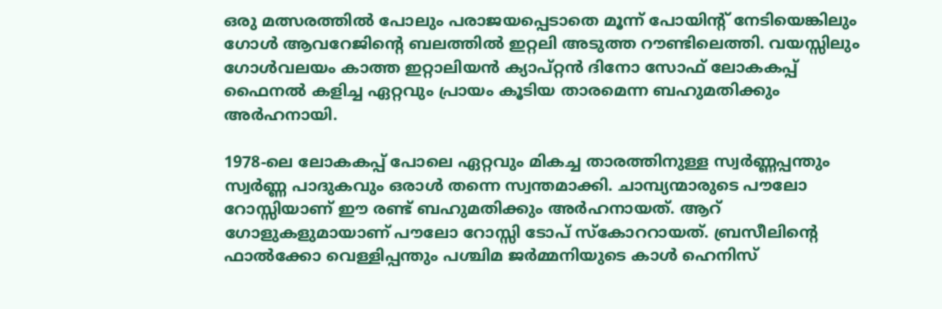ഒരു മത്സരത്തില്‍ പോലും പരാജയപ്പെടാതെ മൂന്ന്‌ പോയിന്റ്‌ നേടിയെങ്കിലും ഗോള്‍ ആവറേജിന്റെ ബലത്തില്‍ ഇറ്റലി അടുത്ത റൗണ്ടിലെത്തി. വയസ്സിലും ഗോള്‍വലയം കാത്ത ഇറ്റാലിയന്‍ ക്യാപ്റ്റന്‍ ദിനോ സോഫ്‌ ലോകകപ്പ്‌ ഫൈനല്‍ കളിച്ച ഏറ്റവും പ്രായം കൂടിയ താരമെന്ന ബഹുമതിക്കും അര്‍ഹനായി.

1978-ലെ ലോകകപ്പ്‌ പോലെ ഏറ്റവും മികച്ച താരത്തിനുള്ള സ്വര്‍ണ്ണപ്പന്തും സ്വര്‍ണ്ണ പാദുകവും ഒരാള്‍ തന്നെ സ്വന്തമാക്കി. ചാമ്പ്യന്മാരുടെ പൗലോ റോസ്സിയാണ്‌ ഈ രണ്ട്‌ ബഹുമതിക്കും അര്‍ഹനായത്‌. ആറ്‌ ഗോളുകളുമായാണ്‌ പൗലോ റോസ്സി ടോപ്‌ സ്കോററായത്‌. ബ്രസീലിന്റെ ഫാല്‍ക്കോ വെള്ളിപ്പന്തും പശ്ചിമ ജര്‍മ്മനിയുടെ കാള്‍ ഹെനിസ്‌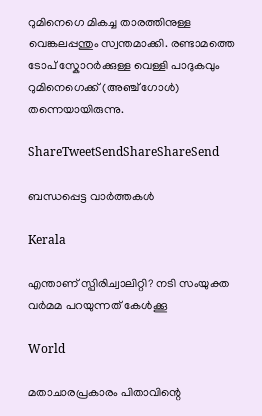റുമിനെഗെ മികച്ച താരത്തിനുള്ള വെങ്കലപ്പന്തും സ്വന്തമാക്കി. രണ്ടാമത്തെ ടോപ്‌ സ്കോറര്‍ക്കുള്ള വെള്ളി പാദുകവും റുമിനെഗെക്ക്‌ (അഞ്ച്‌ ഗോള്‍) തന്നെയായിരുന്നു.

ShareTweetSendShareShareSend

ബന്ധപ്പെട്ട വാര്‍ത്തകള്‍

Kerala

എന്താണ് സ്പിരിച്വാലിറ്റി? നടി സംയുക്ത വര്‍മമ പറയുന്നത് കേള്‍ക്കൂ

World

മതാചാരപ്രകാരം പിതാവിന്റെ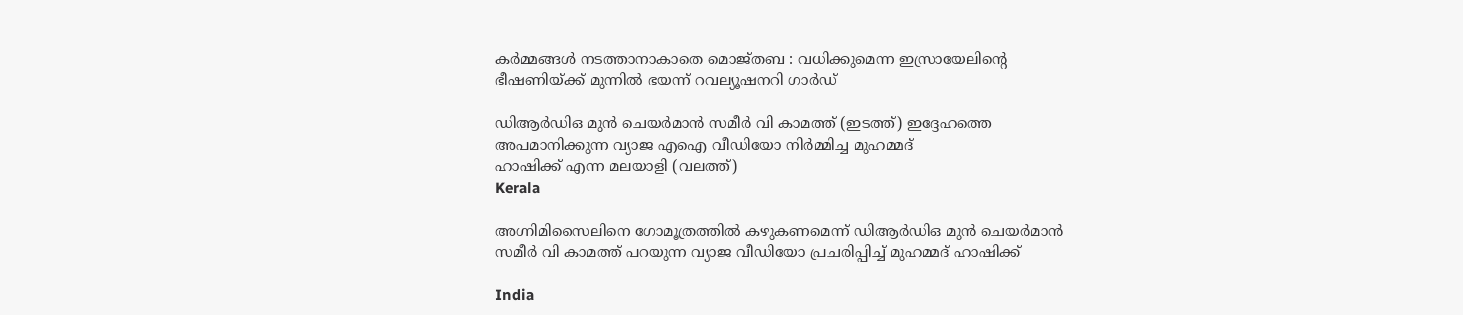കർമ്മങ്ങൾ നടത്താനാകാതെ മൊജ്തബ : വധിക്കുമെന്ന ഇസ്രായേലിന്റെ ഭീഷണിയ്‌ക്ക് മുന്നിൽ ഭയന്ന് റവല്യൂഷനറി ഗാർഡ്

ഡിആര്‍ഡിഒ മുന്‍ ചെയര്‍മാന്‍ സമീര്‍ വി കാമത്ത് (ഇടത്ത്) ഇദ്ദേഹത്തെ അപമാനിക്കുന്ന വ്യാജ എഐ വീഡിയോ നിര്‍മ്മിച്ച മുഹമ്മദ്
ഹാഷിക്ക് എന്ന മലയാളി (വലത്ത്)
Kerala

അഗ്നിമിസൈലിനെ ഗോമൂത്രത്തില്‍ കഴുകണമെന്ന് ഡിആര്‍ഡിഒ മുന്‍ ചെയര്‍മാന്‍ സമീര്‍ വി കാമത്ത് പറയുന്ന വ്യാജ വീഡിയോ പ്രചരിപ്പിച്ച് മുഹമ്മദ് ഹാഷിക്ക്

India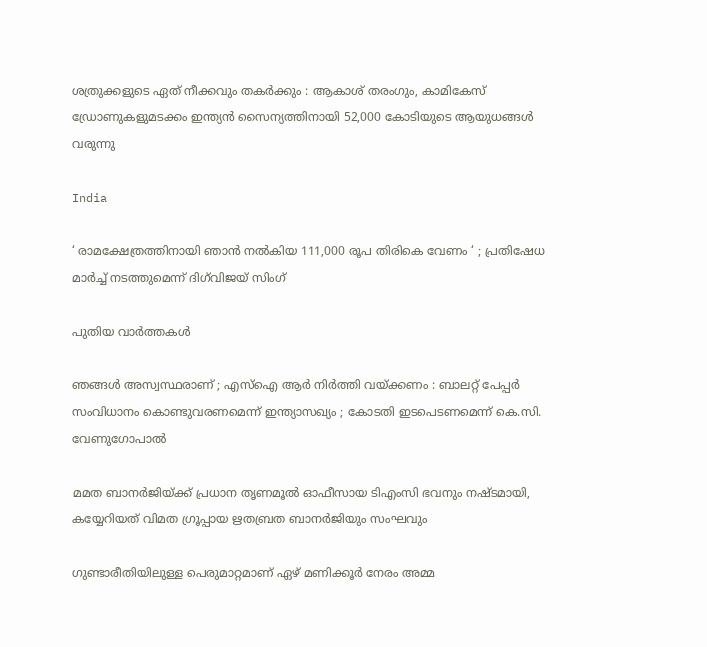ശത്രുക്കളുടെ ഏത് നീക്കവും തകർക്കും : ആകാശ് തരംഗും, കാമികേസ് ഡ്രോണുകളുമടക്കം ഇന്ത്യൻ സൈന്യത്തിനായി 52,000 കോടിയുടെ ആയുധങ്ങൾ വരുന്നു

India

‘ രാമക്ഷേത്രത്തിനായി ഞാൻ നൽകിയ 111,000 രൂപ തിരികെ വേണം ‘ ; പ്രതിഷേധ മാർച്ച് നടത്തുമെന്ന് ദിഗ്‌വിജയ് സിംഗ്

പുതിയ വാര്‍ത്തകള്‍

ഞങ്ങൾ അസ്വസ്ഥരാണ് ; എസ്ഐ ആർ നിർത്തി വയ്‌ക്കണം : ബാലറ്റ് പേപ്പർ സംവിധാനം കൊണ്ടുവരണമെന്ന് ഇന്ത്യാസഖ്യം ; കോടതി ഇടപെടണമെന്ന് കെ.സി. വേണുഗോപാൽ

മമത ബാനര്‍ജിയ്‌ക്ക് പ്രധാന തൃണമൂല്‍ ഓഫീസായ ടിഎംസി ഭവനും നഷ്ടമായി, കയ്യേറിയത് വിമത ഗ്രൂപ്പായ ഋതബ്രത ബാനര്‍ജിയും സംഘവും

ഗുണ്ടാരീതിയിലുള്ള പെരുമാറ്റമാണ് ഏഴ് മണിക്കൂര്‍ നേരം അമ്മ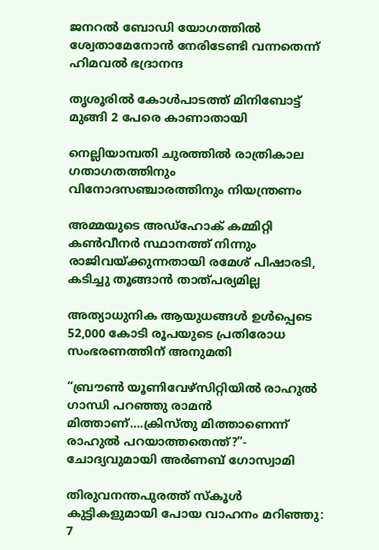ജനറല്‍ ബോഡി യോഗത്തില്‍ ശ്വേതാമേനോന്‍ നേരിടേണ്ടി വന്നതെന്ന് ഹിമവല്‍ ഭദ്രാനന്ദ

തൃശൂരില്‍ കോള്‍പാടത്ത് മിനിബോട്ട് മുങ്ങി 2 പേരെ കാണാതായി

നെല്ലിയാമ്പതി ചുരത്തില്‍ രാത്രികാല ഗതാഗതത്തിനും വിനോദസഞ്ചാരത്തിനും നിയന്ത്രണം

അമ്മയുടെ അഡ്‌ഹോക് കമ്മിറ്റി കണ്‍വീനര്‍ സ്ഥാനത്ത് നിന്നും രാജിവയ്‌ക്കുന്നതായി രമേശ് പിഷാരടി, കടിച്ചു തൂങ്ങാന്‍ താത്പര്യമില്ല

അത്യാധുനിക ആയുധങ്ങൾ ഉൾപ്പെടെ 52,000 കോടി രൂപയുടെ പ്രതിരോധ സംഭരണത്തിന് അനുമതി

“ബ്രൗണ്‍ യൂണിവേഴ്സിറ്റിയില്‍ രാഹുല്‍ ഗാന്ധി പറഞ്ഞു രാമന്‍ മിത്താണ്….ക്രിസ്തു മിത്താണെന്ന് രാഹുല്‍ പറയാത്തതെന്ത്?”- ചോദ്യവുമായി അര്‍ണബ് ഗോസ്വാമി

തിരുവനന്തപുരത്ത് സ്‌കൂള്‍ കുട്ടികളുമായി പോയ വാഹനം മറിഞ്ഞു: 7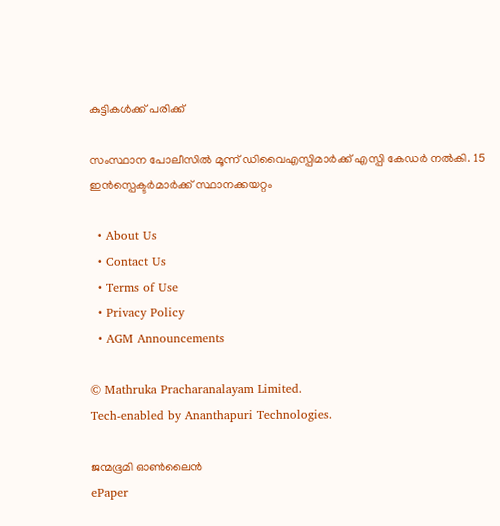കുട്ടികള്‍ക്ക് പരിക്ക്

സംസ്ഥാന പോലീസില്‍ മൂന്ന് ഡിവൈഎസ്പിമാര്‍ക്ക് എസ്പി കേഡര്‍ നല്‍കി. 15 ഇന്‍സ്പെക്ടര്‍മാര്‍ക്ക് സ്ഥാനക്കയറ്റം

  • About Us
  • Contact Us
  • Terms of Use
  • Privacy Policy
  • AGM Announcements

© Mathruka Pracharanalayam Limited.
Tech-enabled by Ananthapuri Technologies.

ജന്മഭൂമി ഓണ്‍ലൈന്‍
ePaper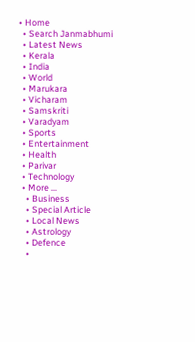• Home
  • Search Janmabhumi
  • Latest News
  • Kerala
  • India
  • World
  • Marukara
  • Vicharam
  • Samskriti
  • Varadyam
  • Sports
  • Entertainment
  • Health
  • Parivar
  • Technology
  • More …
    • Business
    • Special Article
    • Local News
    • Astrology
    • Defence
    •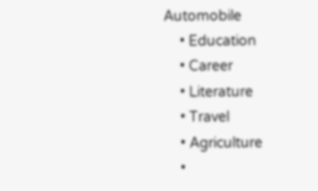Automobile
    • Education
    • Career
    • Literature
    • Travel
    • Agriculture
    •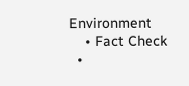Environment
    • Fact Check
  •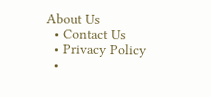About Us
  • Contact Us
  • Privacy Policy
  •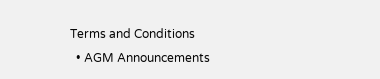Terms and Conditions
  • AGM Announcements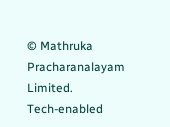© Mathruka Pracharanalayam Limited.
Tech-enabled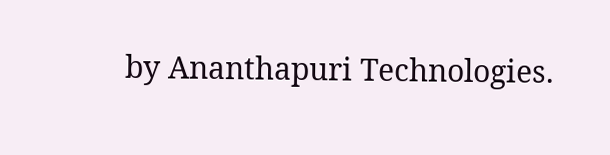by Ananthapuri Technologies.